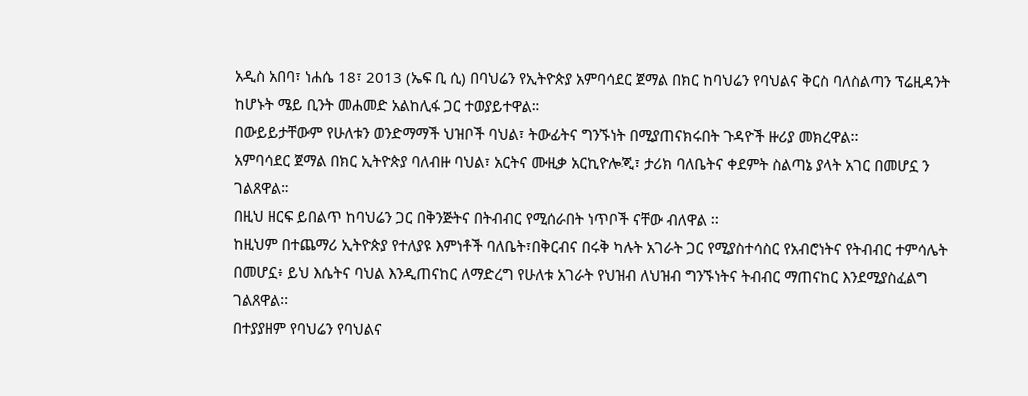አዲስ አበባ፣ ነሐሴ 18፣ 2013 (ኤፍ ቢ ሲ) በባህሬን የኢትዮጵያ አምባሳደር ጀማል በክር ከባህሬን የባህልና ቅርስ ባለስልጣን ፕሬዚዳንት ከሆኑት ሜይ ቢንት መሐመድ አልከሊፋ ጋር ተወያይተዋል።
በውይይታቸውም የሁለቱን ወንድማማች ህዝቦች ባህል፣ ትውፊትና ግንኙነት በሚያጠናክሩበት ጉዳዮች ዙሪያ መክረዋል፡፡
አምባሳደር ጀማል በክር ኢትዮጵያ ባለብዙ ባህል፣ አርትና ሙዚቃ አርኪዮሎጂ፣ ታሪክ ባለቤትና ቀደምት ስልጣኔ ያላት አገር በመሆኗ ን ገልጸዋል።
በዚህ ዘርፍ ይበልጥ ከባህሬን ጋር በቅንጅትና በትብብር የሚሰራበት ነጥቦች ናቸው ብለዋል ፡፡
ከዚህም በተጨማሪ ኢትዮጵያ የተለያዩ እምነቶች ባለቤት፣በቅርብና በሩቅ ካሉት አገራት ጋር የሚያስተሳስር የአብሮነትና የትብብር ተምሳሌት በመሆኗ፥ ይህ እሴትና ባህል እንዲጠናከር ለማድረግ የሁለቱ አገራት የህዝብ ለህዝብ ግንኙነትና ትብብር ማጠናከር እንደሚያስፈልግ ገልጸዋል፡፡
በተያያዘም የባህሬን የባህልና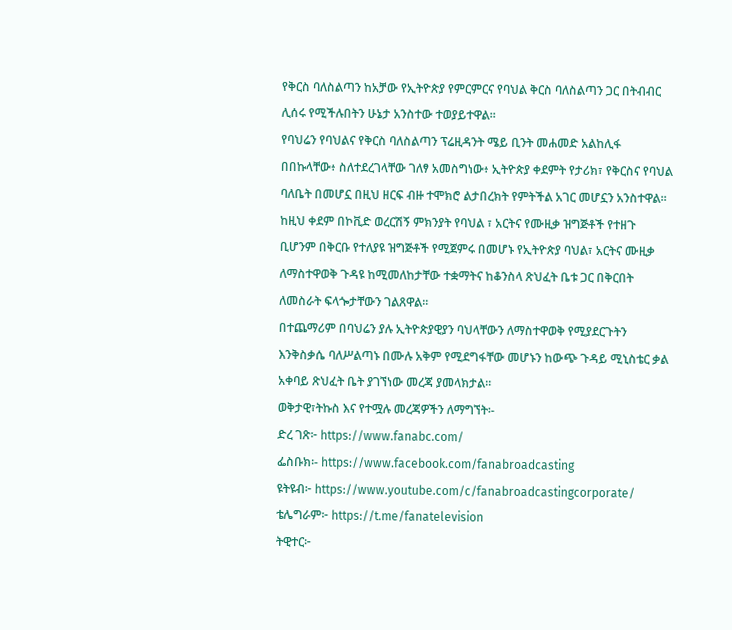የቅርስ ባለስልጣን ከአቻው የኢትዮጵያ የምርምርና የባህል ቅርስ ባለስልጣን ጋር በትብብር ሊሰሩ የሚችሉበትን ሁኔታ አንስተው ተወያይተዋል፡፡
የባህሬን የባህልና የቅርስ ባለስልጣን ፕሬዚዳንት ሜይ ቢንት መሐመድ አልከሊፋ በበኩላቸው፥ ስለተደረገላቸው ገለፃ አመስግነው፥ ኢትዮጵያ ቀደምት የታሪክ፣ የቅርስና የባህል ባለቤት በመሆኗ በዚህ ዘርፍ ብዙ ተሞክሮ ልታበረክት የምትችል አገር መሆኗን አንስተዋል፡፡
ከዚህ ቀደም በኮቪድ ወረርሽኝ ምክንያት የባህል ፣ አርትና የሙዚቃ ዝግጅቶች የተዘጉ ቢሆንም በቅርቡ የተለያዩ ዝግጅቶች የሚጀምሩ በመሆኑ የኢትዮጵያ ባህል፣ አርትና ሙዚቃ ለማስተዋወቅ ጉዳዩ ከሚመለከታቸው ተቋማትና ከቆንስላ ጽህፈት ቤቱ ጋር በቅርበት ለመስራት ፍላጐታቸውን ገልጸዋል፡፡
በተጨማሪም በባህሬን ያሉ ኢትዮጵያዊያን ባህላቸውን ለማስተዋወቅ የሚያደርጉትን እንቅስቃሴ ባለሥልጣኑ በሙሉ አቅም የሚደግፋቸው መሆኑን ከውጭ ጉዳይ ሚኒስቴር ቃል አቀባይ ጽህፈት ቤት ያገኘነው መረጃ ያመላክታል።
ወቅታዊ፣ትኩስ እና የተሟሉ መረጃዎችን ለማግኘት፡-
ድረ ገጽ፦ https://www.fanabc.com/
ፌስቡክ፡- https://www.facebook.com/fanabroadcasting
ዩትዩብ፦ https://www.youtube.com/c/fanabroadcastingcorporate/
ቴሌግራም፦ https://t.me/fanatelevision
ትዊተር፦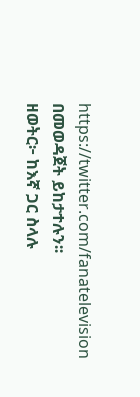https://twitter.com/fanatelevision በመወዳጀት ይከታተሉን፡፡
ዘወትር፦ ከእኛ ጋር ስላሉ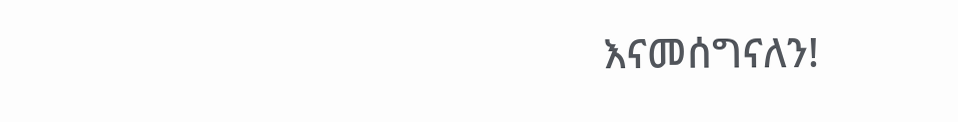እናመሰግናለን!